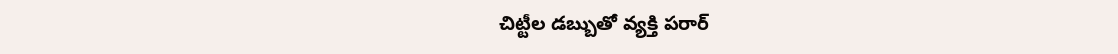చిట్టీల డబ్బుతో వ్యక్తి పరార్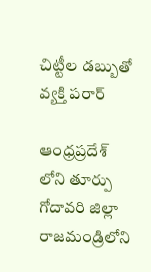చిట్టీల డబ్బుతో వ్యక్తి పరార్

ఆంధ్రప్రదేశ్ లోని తూర్పు గోదావరి జిల్లా రాజమండ్రిలోని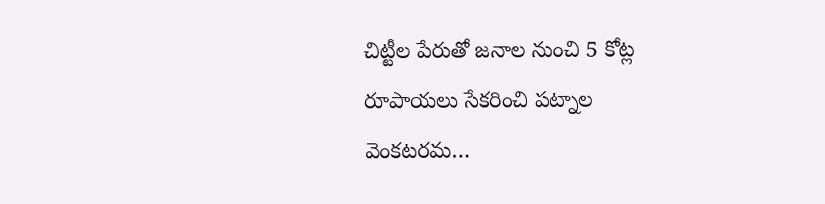చిట్టీల పేరుతో జనాల నుంచి 5 కోట్ల రూపాయలు సేకరించి పట్నాల వెంకటరమ…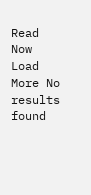Read Now
Load More No results found